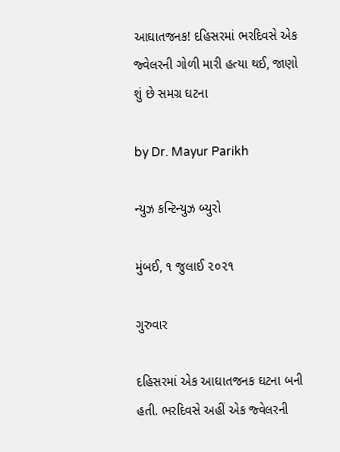આઘાતજનક! દહિસરમાં ભરદિવસે એક જ્વેલરની ગોળી મારી હત્યા થઈ, જાણો શું છે સમગ્ર ઘટના

by Dr. Mayur Parikh

ન્યુઝ કન્ટિન્યુઝ બ્યુરો

મુંબઈ, ૧ જુલાઈ ૨૦૨૧

ગુરુવાર

દહિસરમાં એક આઘાતજનક ઘટના બની હતી. ભરદિવસે અહીં એક જ્વેલરની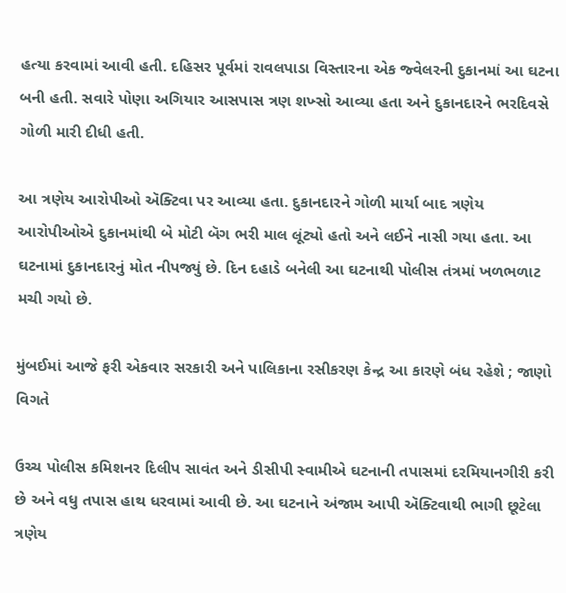હત્યા કરવામાં આવી હતી. દહિસર પૂર્વમાં રાવલપાડા વિસ્તારના એક જ્વેલરની દુકાનમાં આ ઘટના બની હતી. સવારે પોણા અગિયાર આસપાસ ત્રણ શખ્સો આવ્યા હતા અને દુકાનદારને ભરદિવસે ગોળી મારી દીધી હતી.

આ ત્રણેય આરોપીઓ ઍક્ટિવા પર આવ્યા હતા. દુકાનદારને ગોળી માર્યા બાદ ત્રણેય આરોપીઓએ દુકાનમાંથી બે મોટી બૅગ ભરી માલ લૂંટ્યો હતો અને લઈને નાસી ગયા હતા. આ ઘટનામાં દુકાનદારનું મોત નીપજ્યું છે. દિન દહાડે બનેલી આ ઘટનાથી પોલીસ તંત્રમાં ખળભળાટ મચી ગયો છે.

મુંબઈમાં આજે ફરી એકવાર સરકારી અને પાલિકાના રસીકરણ કેન્દ્ર આ કારણે બંધ રહેશે ; જાણો વિગતે

ઉચ્ચ પોલીસ કમિશનર દિલીપ સાવંત અને ડીસીપી સ્વામીએ ઘટનાની તપાસમાં દરમિયાનગીરી કરી છે અને વધુ તપાસ હાથ ધરવામાં આવી છે. આ ઘટનાને અંજામ આપી ઍક્ટિવાથી ભાગી છૂટેલા ત્રણેય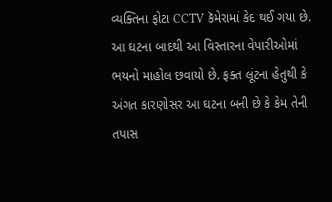વ્યક્તિના ફોટા CCTV કૅમેરામાં કેદ થઈ ગયા છે. આ ઘટના બાદથી આ વિસ્તારના વેપારીઓમાં ભયનો માહોલ છવાયો છે. ફક્ત લૂંટના હેતુથી કે અંગત કારણોસર આ ઘટના બની છે કે કેમ તેની તપાસ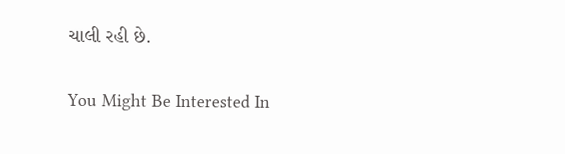ચાલી રહી છે.

You Might Be Interested In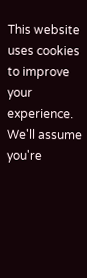This website uses cookies to improve your experience. We'll assume you're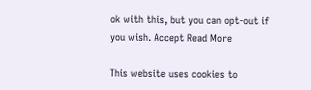ok with this, but you can opt-out if you wish. Accept Read More

This website uses cookies to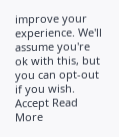improve your experience. We'll assume you're ok with this, but you can opt-out if you wish. Accept Read More